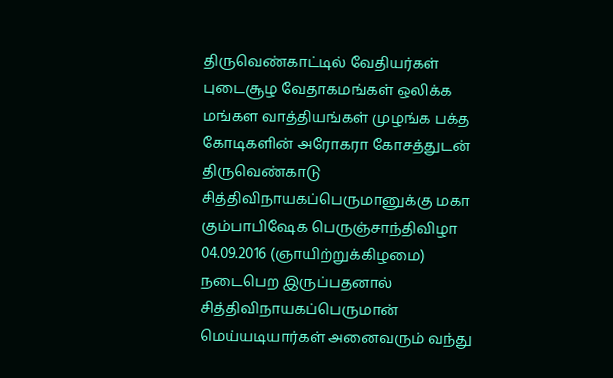திருவெண்காட்டில் வேதியர்கள் புடைசூழ வேதாகமங்கள் ஒலிக்க மங்கள வாத்தியங்கள் முழங்க பக்த கோடிகளின் அரோகரா கோசத்துடன் திருவெண்காடு சித்திவிநாயகப்பெருமானுக்கு மகா கும்பாபிஷேக பெருஞ்சாந்திவிழா 04.09.2016 (ஞாயிற்றுக்கிழமை) நடைபெற இருப்பதனால் சித்திவிநாயகப்பெருமான் மெய்யடியார்கள் அனைவரும் வந்து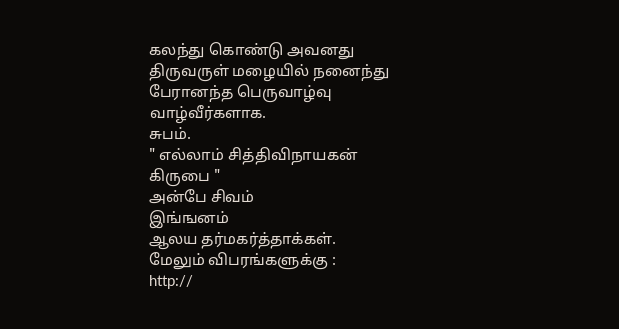கலந்து கொண்டு அவனது திருவருள் மழையில் நனைந்து பேரானந்த பெருவாழ்வு வாழ்வீர்களாக.
சுபம்.
" எல்லாம் சித்திவிநாயகன் கிருபை "
அன்பே சிவம்
இங்ஙனம்
ஆலய தர்மகர்த்தாக்கள்.
மேலும் விபரங்களுக்கு :
http://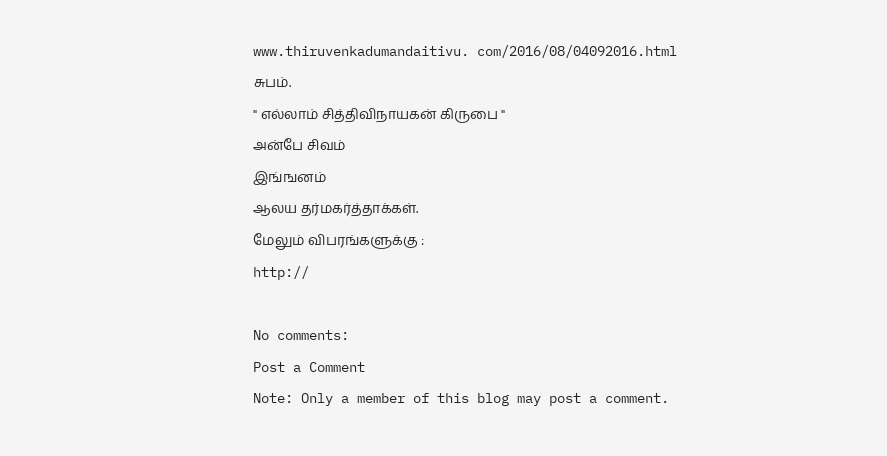www.thiruvenkadumandaitivu. com/2016/08/04092016.html
சுபம்.
" எல்லாம் சித்திவிநாயகன் கிருபை "
அன்பே சிவம்
இங்ஙனம்
ஆலய தர்மகர்த்தாக்கள்.
மேலும் விபரங்களுக்கு :
http://

No comments:
Post a Comment
Note: Only a member of this blog may post a comment.